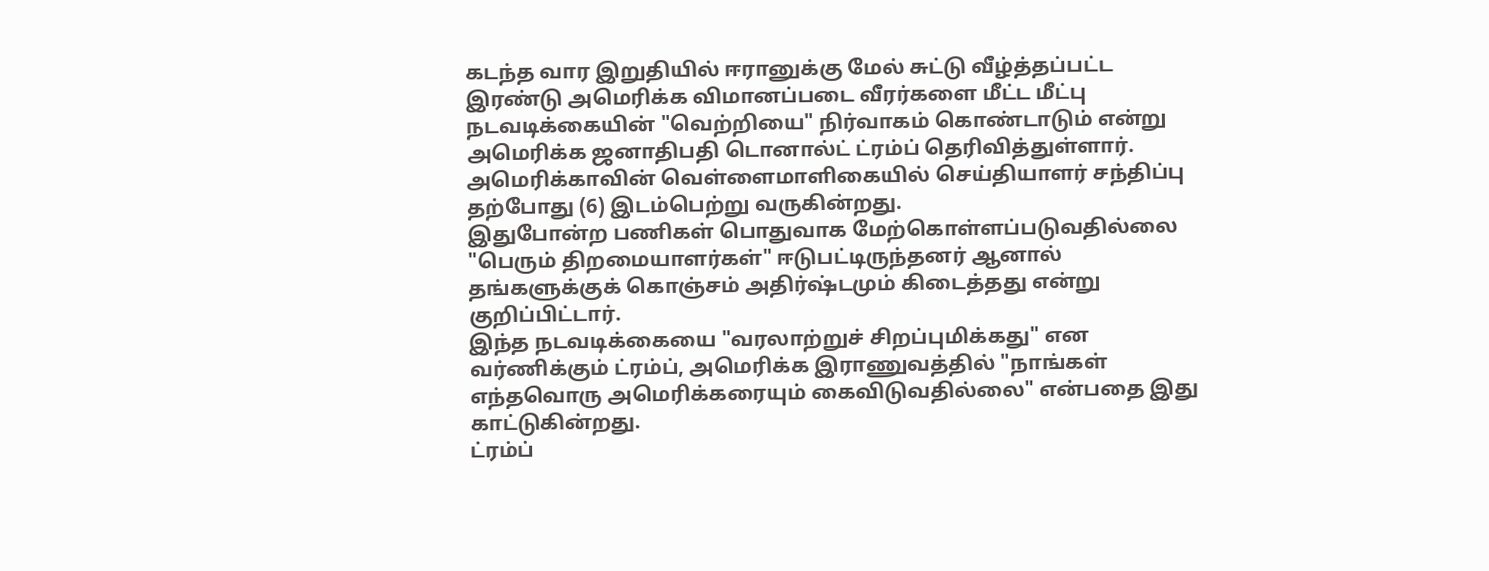கடந்த வார இறுதியில் ஈரானுக்கு மேல் சுட்டு வீழ்த்தப்பட்ட இரண்டு அமெரிக்க விமானப்படை வீரர்களை மீட்ட மீட்பு நடவடிக்கையின் "வெற்றியை" நிர்வாகம் கொண்டாடும் என்று அமெரிக்க ஜனாதிபதி டொனால்ட் ட்ரம்ப் தெரிவித்துள்ளார்.
அமெரிக்காவின் வெள்ளைமாளிகையில் செய்தியாளர் சந்திப்பு தற்போது (6) இடம்பெற்று வருகின்றது.
இதுபோன்ற பணிகள் பொதுவாக மேற்கொள்ளப்படுவதில்லை "பெரும் திறமையாளர்கள்" ஈடுபட்டிருந்தனர் ஆனால் தங்களுக்குக் கொஞ்சம் அதிர்ஷ்டமும் கிடைத்தது என்று குறிப்பிட்டார்.
இந்த நடவடிக்கையை "வரலாற்றுச் சிறப்புமிக்கது" என வர்ணிக்கும் ட்ரம்ப், அமெரிக்க இராணுவத்தில் "நாங்கள் எந்தவொரு அமெரிக்கரையும் கைவிடுவதில்லை" என்பதை இது காட்டுகின்றது.
ட்ரம்ப்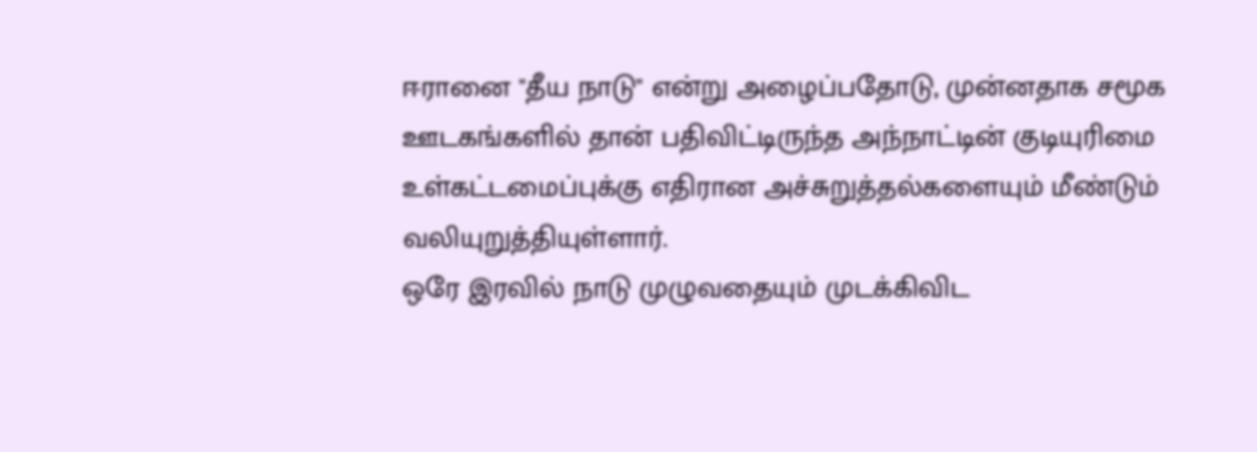ஈரானை "தீய நாடு" என்று அழைப்பதோடு, முன்னதாக சமூக ஊடகங்களில் தான் பதிவிட்டிருந்த அந்நாட்டின் குடியுரிமை உள்கட்டமைப்புக்கு எதிரான அச்சுறுத்தல்களையும் மீண்டும் வலியுறுத்தியுள்ளார்.
ஒரே இரவில் நாடு முழுவதையும் முடக்கிவிட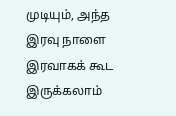முடியும், அந்த இரவு நாளை இரவாகக் கூட இருக்கலாம்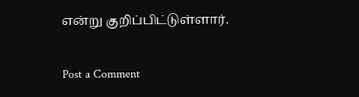என்று குறிப்பிட்டுள்ளார்.

Post a Comment